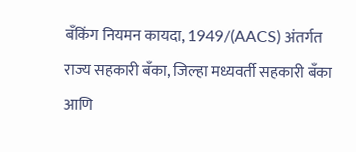बँकिंग नियमन कायदा, 1949/(AACS) अंतर्गत राज्य सहकारी बँका, जिल्हा मध्यवर्ती सहकारी बँका आणि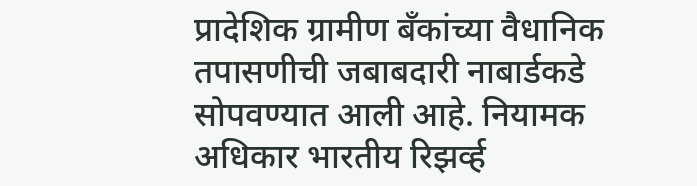प्रादेशिक ग्रामीण बँकांच्या वैधानिक तपासणीची जबाबदारी नाबार्डकडे सोपवण्यात आली आहे. नियामक अधिकार भारतीय रिझर्व्ह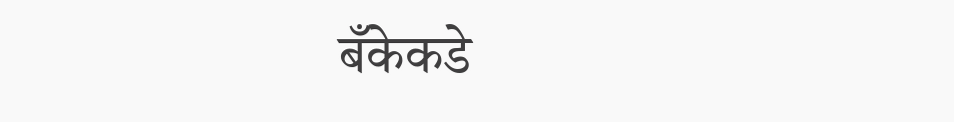बँकेकडे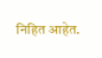निहित आहेत.